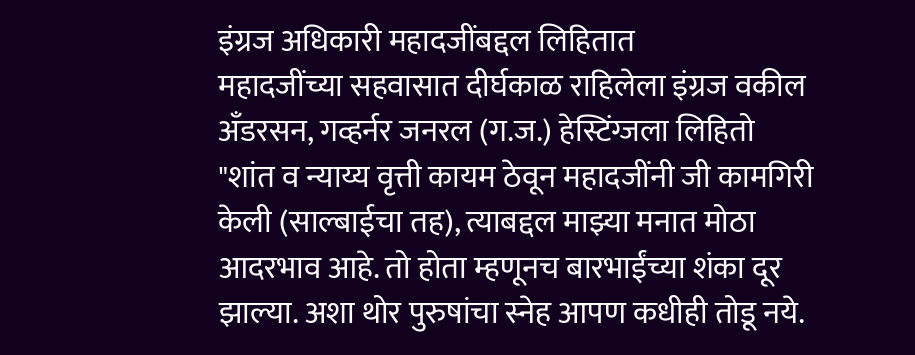इंग्रज अधिकारी महादजींबद्दल लिहितात
महादजींच्या सहवासात दीर्घकाळ राहिलेला इंग्रज वकील अँडरसन, गव्हर्नर जनरल (ग.ज.) हेस्टिंग्जला लिहितो
"शांत व न्याय्य वृत्ती कायम ठेवून महादजींनी जी कामगिरी केली (साल्बाईचा तह), त्याबद्दल माझ्या मनात मोठा आदरभाव आहे. तो होता म्हणूनच बारभाईंच्या शंका दूर झाल्या. अशा थोर पुरुषांचा स्नेह आपण कधीही तोडू नये.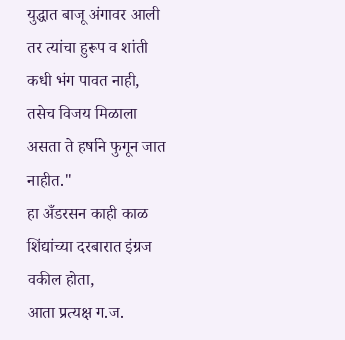युद्धात बाजू अंगावर आली तर त्यांचा हुरूप व शांती कधी भंग पावत नाही, तसेच विजय मिळाला असता ते हर्षाने फुगून जात नाहीत."
हा अँडरसन काही काळ शिंद्यांच्या दरबारात इंग्रज वकील होता,
आता प्रत्यक्ष ग.ज.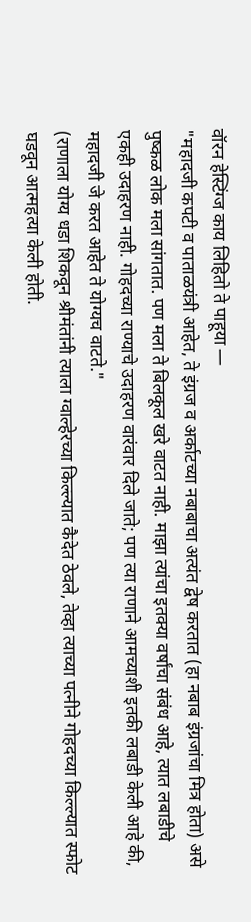वॉरन हेस्टिंग्ज काय लिहितो ते पाहूया —
"महादजी कपटी व पाताळयंत्री आहेत, ते इंग्रज व अर्काटच्या नबाबाचा अत्यंत द्वेष करतात (हा नबाब इंग्रजांचा मित्र होता) असे पुष्कळ लोक मला सांगतात. पण मला ते बिलकूल खरे वाटत नाही. माझा त्यांचा इतक्या वर्षांचा संबंध आहे, त्यात लबाडीचे एकही उदाहरण नाही. गोहदच्या राण्याचे उदाहरण वारंवार दिले जाते; पण त्या राणाने आमच्याशी इतकी लबाडी केली आहे की, महादजी जे करत आहेत ते योग्यच वाटते."
(राणाला योग्य धडा शिकवून श्रीमंतांनी त्याला ग्वाल्हेरच्या किल्ल्यात कैदेत ठेवले, तेव्हा त्याच्या पत्नीने गोहदच्या किल्ल्यात स्फोट घडवून आत्महत्या केली होती.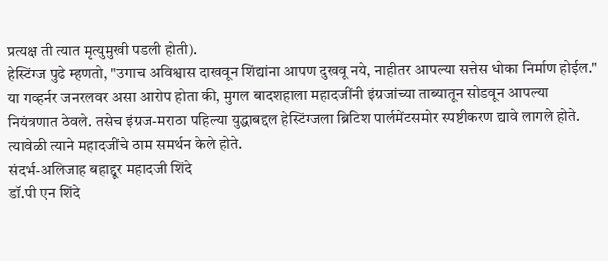प्रत्यक्ष ती त्यात मृत्युमुखी पडली होती).
हेस्टिंग्ज पुढे म्हणतो, "उगाच अविश्वास दाखवून शिंद्यांना आपण दुखवू नये, नाहीतर आपल्या सत्तेस धोका निर्माण होईल."
या गव्हर्नर जनरलवर असा आरोप होता की, मुगल बादशहाला महादजींनी इंग्रजांच्या ताब्यातून सोडवून आपल्या नियंत्रणात ठेवले. तसेच इंग्रज-मराठा पहिल्या युद्धाबद्दल हेस्टिंग्जला ब्रिटिश पार्लमेंटसमोर स्पष्टीकरण द्यावे लागले होते. त्यावेळी त्याने महादजींचे ठाम समर्थन केले होते.
संदर्भ-अलिजाह बहाद्दूर महादजी शिंदे
डॉ.पी एन शिंदे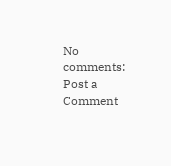No comments:
Post a Comment